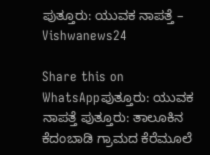ಪುತ್ತೂರು: ಯುವಕ ನಾಪತ್ತೆ – Vishwanews24

Share this on WhatsAppಪುತ್ತೂರು: ಯುವಕ ನಾಪತ್ತೆ ಪುತ್ತೂರು: ತಾಲೂಕಿನ ಕೆದಂಬಾಡಿ ಗ್ರಾಮದ ಕೆರೆಮೂಲೆ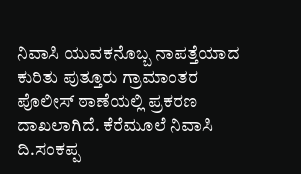ನಿವಾಸಿ ಯುವಕನೊಬ್ಬ ನಾಪತ್ತೆಯಾದ ಕುರಿತು ಪುತ್ತೂರು ಗ್ರಾಮಾಂತರ ಪೊಲೀಸ್ ಠಾಣೆಯಲ್ಲಿ ಪ್ರಕರಣ ದಾಖಲಾಗಿದೆ. ಕೆರೆಮೂಲೆ ನಿವಾಸಿ ದಿ.ಸಂಕಪ್ಪ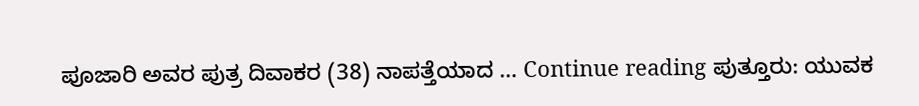ಪೂಜಾರಿ ಅವರ ಪುತ್ರ ದಿವಾಕರ (38) ನಾಪತ್ತೆಯಾದ … Continue reading ಪುತ್ತೂರು: ಯುವಕ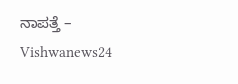ನಾಪತ್ತೆ – Vishwanews24